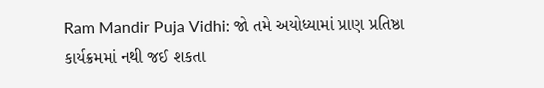Ram Mandir Puja Vidhi: જો તમે અયોધ્યામાં પ્રાણ પ્રતિષ્ઠા કાર્યક્રમમાં નથી જઈ શકતા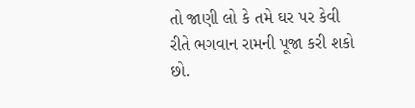તો જાણી લો કે તમે ઘર પર કેવી રીતે ભગવાન રામની પૂજા કરી શકો છો.